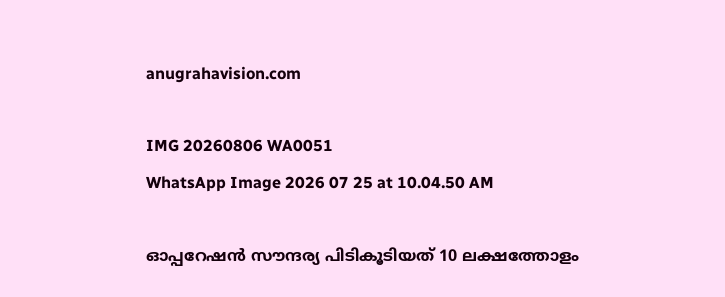anugrahavision.com

IMG 20260806 WA0051
WhatsApp Image 2026 07 25 at 10.04.50 AM

ഓപ്പറേഷൻ സൗന്ദര്യ പിടികൂടിയത് 10 ലക്ഷത്തോളം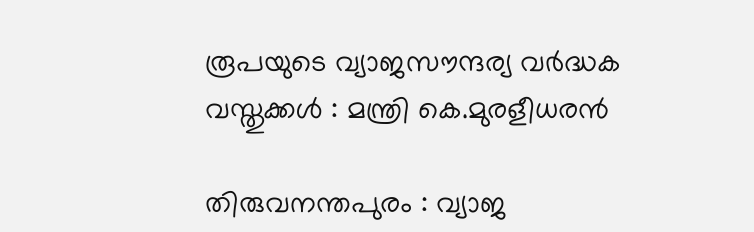രൂപയുടെ വ്യാജസൗന്ദര്യ വർദ്ധക വസ്തുക്കൾ : മന്ത്രി കെ.മുരളീധരൻ

തിരുവനന്തപുരം : വ്യാജ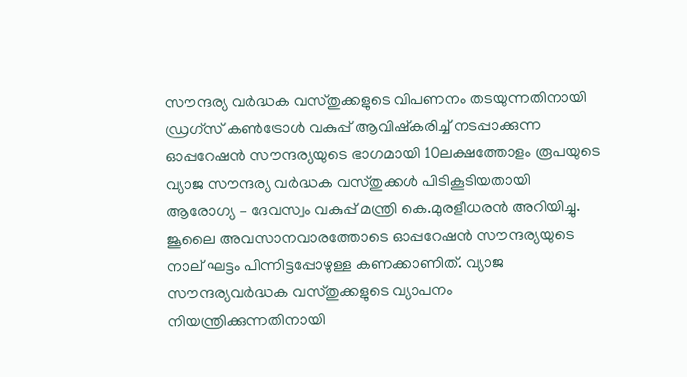സൗന്ദര്യ വർദ്ധക വസ്തുക്കളുടെ വിപണനം തടയുന്നതിനായി ഡ്രഗ്സ് കൺട്രോൾ വകുപ്പ് ആവിഷ്കരിച്ച് നടപ്പാക്കുന്ന ഓപ്പറേഷൻ സൗന്ദര്യയുടെ ഭാഗമായി 10ലക്ഷത്തോളം രൂപയുടെ വ്യാജ സൗന്ദര്യ വർദ്ധക വസ്തുക്കൾ പിടികൂടിയതായി ആരോഗ്യ – ദേവസ്വം വകുപ്പ് മന്ത്രി കെ.മുരളീധരൻ അറിയിച്ചു. ജൂലൈ അവസാനവാരത്തോടെ ഓപ്പറേഷൻ സൗന്ദര്യയുടെ നാല് ഘട്ടം പിന്നിട്ടപ്പോഴുള്ള കണക്കാണിത്. വ്യാജ സൗന്ദര്യവർദ്ധക വസ്തുക്കളുടെ വ്യാപനം നിയന്ത്രിക്കുന്നതിനായി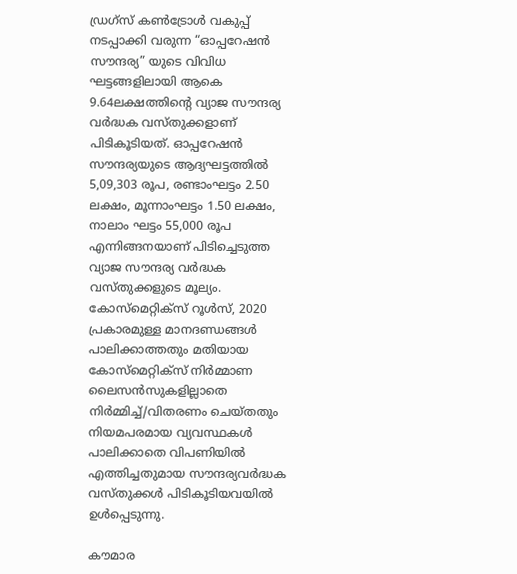ഡ്രഗ്സ് കൺട്രോൾ വകുപ്പ് നടപ്പാക്കി വരുന്ന “ഓപ്പറേഷൻ സൗന്ദര്യ” യുടെ വിവിധ ഘട്ടങ്ങളിലായി ആകെ 9.64ലക്ഷത്തിന്റെ വ്യാജ സൗന്ദര്യ വർദ്ധക വസ്തുക്കളാണ് പിടികൂടിയത്. ഓപ്പറേഷൻ സൗന്ദര്യയുടെ ആദ്യഘട്ടത്തിൽ 5,09,303 രൂപ, രണ്ടാംഘട്ടം 2.50 ലക്ഷം, മൂന്നാംഘട്ടം 1.50 ലക്ഷം, നാലാം ഘട്ടം 55,000 രൂപ എന്നിങ്ങനയാണ് പിടിച്ചെടുത്ത വ്യാജ സൗന്ദര്യ വർദ്ധക വസ്തുക്കളുടെ മൂല്യം. കോസ്‌മെറ്റിക്സ് റൂൾസ്, 2020 പ്രകാരമുള്ള മാനദണ്ഡങ്ങൾ പാലിക്കാത്തതും മതിയായ കോസ്‌മെറ്റിക്സ് നിർമ്മാണ ലൈസൻസുകളില്ലാതെ നിർമ്മിച്ച്/വിതരണം ചെയ്തതും നിയമപരമായ വ്യവസ്ഥകൾ പാലിക്കാതെ വിപണിയിൽ എത്തിച്ചതുമായ സൗന്ദര്യവർദ്ധക വസ്തുക്കൾ പിടികൂടിയവയിൽ ഉൾപ്പെടുന്നു.

കൗമാര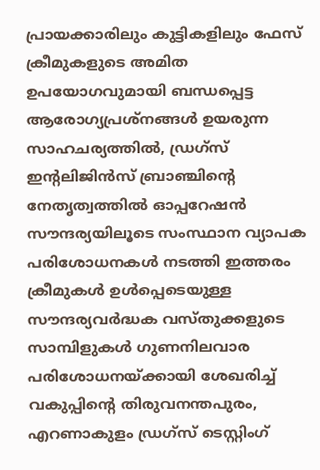പ്രായക്കാരിലും കുട്ടികളിലും ഫേസ് ക്രീമുകളുടെ അമിത ഉപയോഗവുമായി ബന്ധപ്പെട്ട ആരോഗ്യപ്രശ്നങ്ങൾ ഉയരുന്ന സാഹചര്യത്തിൽ, ഡ്രഗ്സ് ഇന്റലിജിൻസ് ബ്രാഞ്ചിന്റെ നേതൃത്വത്തിൽ ഓപ്പറേഷൻ സൗന്ദര്യയിലൂടെ സംസ്ഥാന വ്യാപക പരിശോധനകൾ നടത്തി ഇത്തരം ക്രീമുകൾ ഉൾപ്പെടെയുള്ള സൗന്ദര്യവർദ്ധക വസ്തുക്കളുടെ സാമ്പിളുകൾ ഗുണനിലവാര പരിശോധനയ്ക്കായി ശേഖരിച്ച് വകുപ്പിന്റെ തിരുവനന്തപുരം, എറണാകുളം ഡ്രഗ്സ് ടെസ്റ്റിംഗ്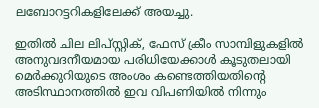ലബോറട്ടറികളിലേക്ക് അയച്ചു.

ഇതിൽ ചില ലിപ്സ്റ്റിക്, ഫേസ് ക്രീം സാമ്പിളുകളിൽ അനുവദനീയമായ പരിധിയേക്കാൾ കൂടുതലായി മെർക്കുറിയുടെ അംശം കണ്ടെത്തിയതിന്റെ അടിസ്ഥാനത്തിൽ ഇവ വിപണിയിൽ നിന്നും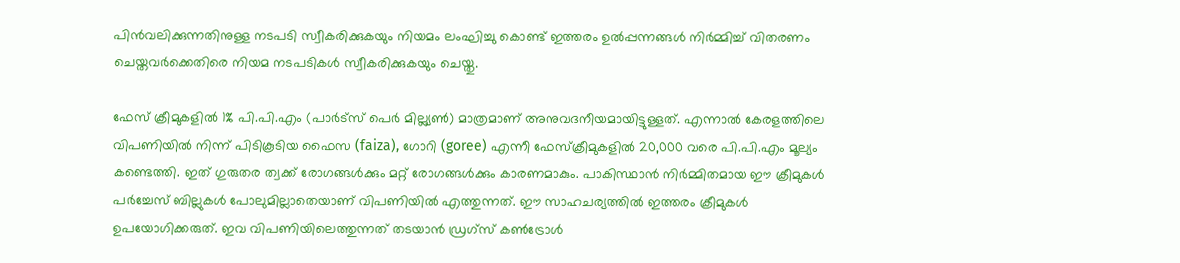പിൻവലിക്കുന്നതിനുള്ള നടപടി സ്വീകരിക്കുകയും നിയമം ലംഘിച്ചു കൊണ്ട് ഇത്തരം ഉൽപ്പന്നങ്ങൾ നിർമ്മിച്ച് വിതരണം ചെയ്തവർക്കെതിരെ നിയമ നടപടികൾ സ്വീകരിക്കുകയും ചെയ്തു.

ഫേസ് ക്രീമുകളിൽ 1% പി.പി.എം (പാർട്സ് പെർ മില്ല്യൺ) മാത്രമാണ് അനുവദനീയമായിട്ടുള്ളത്. എന്നാൽ കേരളത്തിലെ വിപണിയിൽ നിന്ന് പിടികൂടിയ ഫൈസ (faiza), ഗോറി (goree) എന്നീ ഫേസ്ക്രീമുകളിൽ 20,000 വരെ പി.പി.എം മൂല്യം കണ്ടെത്തി. ഇത് ഗുരുതര ത്വക്ക് രോഗങ്ങൾക്കും മറ്റ് രോഗങ്ങൾക്കും കാരണമാകും. പാകിസ്ഥാൻ നിർമ്മിതമായ ഈ ക്രീമുകൾ പർച്ചേസ് ബില്ലുകൾ പോലുമില്ലാതെയാണ് വിപണിയിൽ എത്തുന്നത്. ഈ സാഹചര്യത്തിൽ ഇത്തരം ക്രീമുകൾ ഉപയോഗിക്കരുത്. ഇവ വിപണിയിലെത്തുന്നത് തടയാൻ ഡ്രഗ്സ് കൺട്രോൾ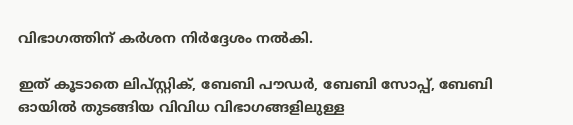വിഭാഗത്തിന് കർശന നിർദ്ദേശം നൽകി.

ഇത് കൂടാതെ ലിപ്സ്റ്റിക്, ബേബി പൗഡർ, ബേബി സോപ്പ്, ബേബി ഓയിൽ തുടങ്ങിയ വിവിധ വിഭാഗങ്ങളിലുള്ള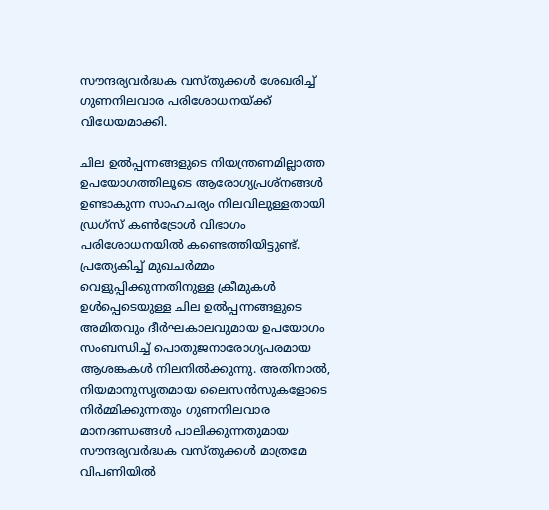സൗന്ദര്യവർദ്ധക വസ്തുക്കൾ ശേഖരിച്ച് ഗുണനിലവാര പരിശോധനയ്ക്ക് വിധേയമാക്കി.

ചില ഉൽപ്പന്നങ്ങളുടെ നിയന്ത്രണമില്ലാത്ത ഉപയോഗത്തിലൂടെ ആരോഗ്യപ്രശ്നങ്ങൾ ഉണ്ടാകുന്ന സാഹചര്യം നിലവിലുള്ളതായി ഡ്രഗ്സ് കൺട്രോൾ വിഭാഗം പരിശോധനയിൽ കണ്ടെത്തിയിട്ടുണ്ട്. പ്രത്യേകിച്ച് മുഖചർമ്മം വെളുപ്പിക്കുന്നതിനുള്ള ക്രീമുകൾ ഉൾപ്പെടെയുള്ള ചില ഉൽപ്പന്നങ്ങളുടെ അമിതവും ദീർഘകാലവുമായ ഉപയോഗം സംബന്ധിച്ച് പൊതുജനാരോഗ്യപരമായ ആശങ്കകൾ നിലനിൽക്കുന്നു. അതിനാൽ, നിയമാനുസൃതമായ ലൈസൻസുകളോടെ നിർമ്മിക്കുന്നതും ഗുണനിലവാര മാനദണ്ഡങ്ങൾ പാലിക്കുന്നതുമായ സൗന്ദര്യവർദ്ധക വസ്തുക്കൾ മാത്രമേ വിപണിയിൽ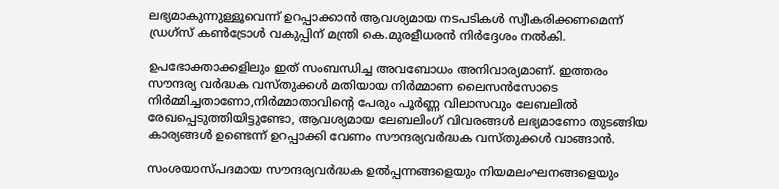ലഭ്യമാകുന്നുള്ളൂവെന്ന് ഉറപ്പാക്കാൻ ആവശ്യമായ നടപടികൾ സ്വീകരിക്കണമെന്ന് ഡ്രഗ്സ് കൺട്രോൾ വകുപ്പിന് മന്ത്രി കെ.മുരളീധരൻ നിർദ്ദേശം നൽകി.

ഉപഭോക്താക്കളിലും ഇത് സംബന്ധിച്ച അവബോധം അനിവാര്യമാണ്. ഇത്തരം സൗന്ദര്യ വർദ്ധക വസ്തുക്കൾ മതിയായ നിർമ്മാണ ലൈസൻസോടെ നിർമ്മിച്ചതാണോ,നിർമ്മാതാവിന്റെ പേരും പൂർണ്ണ വിലാസവും ലേബലിൽ രേഖപ്പെടുത്തിയിട്ടുണ്ടോ, ആവശ്യമായ ലേബലിംഗ് വിവരങ്ങൾ ലഭ്യമാണോ തുടങ്ങിയ കാര്യങ്ങൾ ഉണ്ടെന്ന് ഉറപ്പാക്കി വേണം സൗന്ദര്യവർദ്ധക വസ്തുക്കൾ വാങ്ങാൻ.

സംശയാസ്പദമായ സൗന്ദര്യവർദ്ധക ഉൽപ്പന്നങ്ങളെയും നിയമലംഘനങ്ങളെയും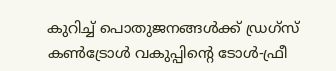കുറിച്ച് പൊതുജനങ്ങൾക്ക് ഡ്രഗ്സ് കൺട്രോൾ വകുപ്പിന്റെ ടോൾ-ഫ്രീ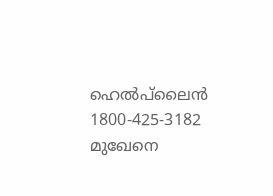ഹെൽപ്‌ലൈൻ 1800-425-3182 മുഖേനെ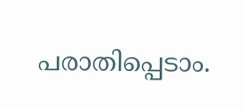പരാതിപ്പെടാം.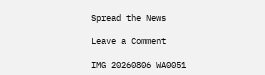Spread the News

Leave a Comment

IMG 20260806 WA0051